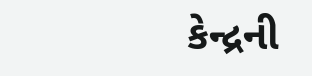કેન્દ્રની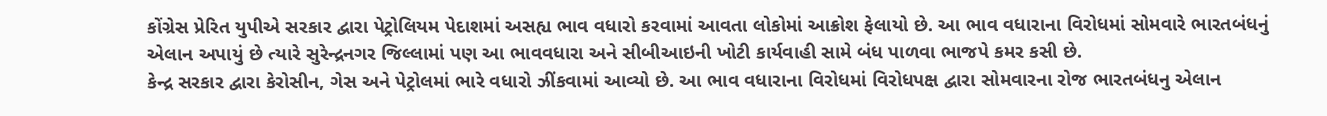કોંગ્રેસ પ્રેરિત યુપીએ સરકાર દ્વારા પેટ્રોલિયમ પેદાશમાં અસહ્ય ભાવ વધારો કરવામાં આવતા લોકોમાં આક્રોશ ફેલાયો છે. આ ભાવ વધારાના વિરોધમાં સોમવારે ભારતબંધનું એલાન અપાયું છે ત્યારે સુરેન્દ્રનગર જિલ્લામાં પણ આ ભાવવધારા અને સીબીઆઇની ખોટી કાર્યવાહી સામે બંધ પાળવા ભાજપે કમર કસી છે.
કેન્દ્ર સરકાર દ્વારા કેરોસીન, ગેસ અને પેટ્રોલમાં ભારે વધારો ઝીંકવામાં આવ્યો છે. આ ભાવ વધારાના વિરોધમાં વિરોધપક્ષ દ્વારા સોમવારના રોજ ભારતબંધનુ એલાન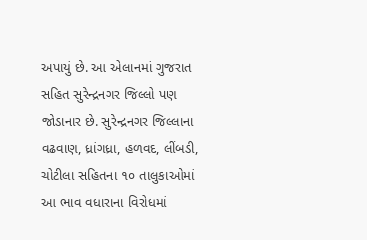અપાયું છે. આ એલાનમાં ગુજરાત સહિત સુરેન્દ્રનગર જિલ્લો પણ જોડાનાર છે. સુરેન્દ્રનગર જિલ્લાના વઢવાણ, ધ્રાંગધ્રા, હળવદ, લીંબડી, ચોટીલા સહિતના ૧૦ તાલુકાઓમાં આ ભાવ વધારાના વિરોધમાં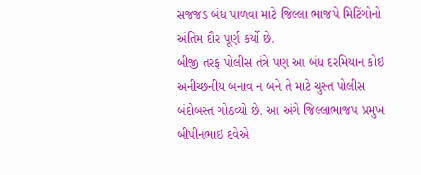સજજડ બંધ પાળવા માટે જિલ્લા ભાજપે મિટિંગોનો અંતિમ દૌર પૂર્ણ કર્યો છે.
બીજી તરફ પોલીસ તંત્રે પણ આ બંધ દરમિયાન કોઇ અનીચ્છનીય બનાવ ન બને તે માટે ચુસ્ત પોલીસ બંદોબસ્ત ગોઠવ્યો છે. આ અંગે જિલ્લાભાજપ પ્રમુખ બીપીનભાઇ દવેએ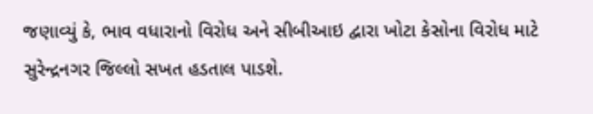જણાવ્યું કે, ભાવ વધારાનો વિરોધ અને સીબીઆઇ દ્વારા ખોટા કેસોના વિરોધ માટે સુરેન્દ્રનગર જિલ્લો સખત હડતાલ પાડશે.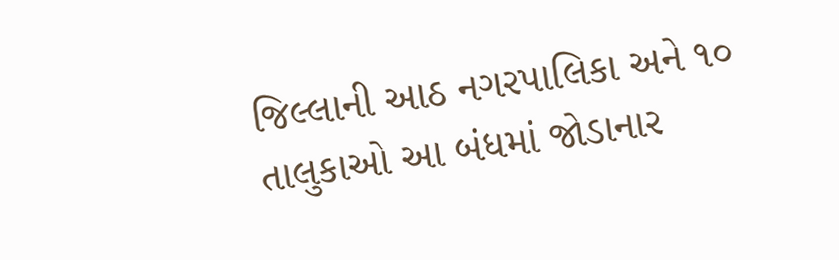જિલ્લાની આઠ નગરપાલિકા અને ૧૦ તાલુકાઓ આ બંધમાં જોડાનાર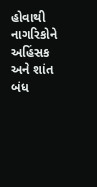હોવાથી નાગરિકોને અહિંસક અને શાંત બંધ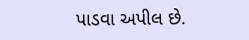પાડવા અપીલ છે.